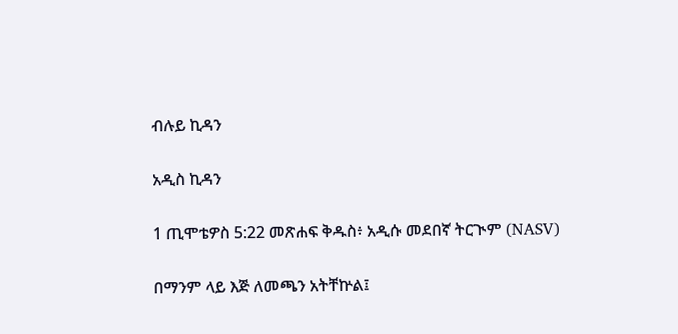ብሉይ ኪዳን

አዲስ ኪዳን

1 ጢሞቴዎስ 5:22 መጽሐፍ ቅዱስ፥ አዲሱ መደበኛ ትርጒም (NASV)

በማንም ላይ እጅ ለመጫን አትቸኵል፤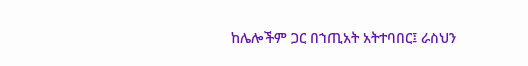ከሌሎችም ጋር በኀጢአት አትተባበር፤ ራስህን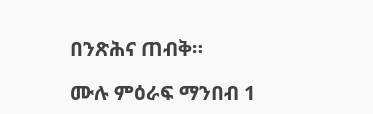በንጽሕና ጠብቅ።

ሙሉ ምዕራፍ ማንበብ 1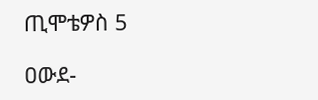ጢሞቴዎስ 5

ዐውደ-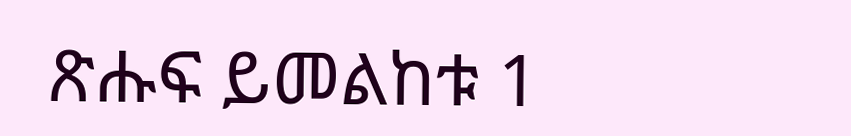ጽሑፍ ይመልከቱ 1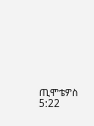ጢሞቴዎስ 5:22